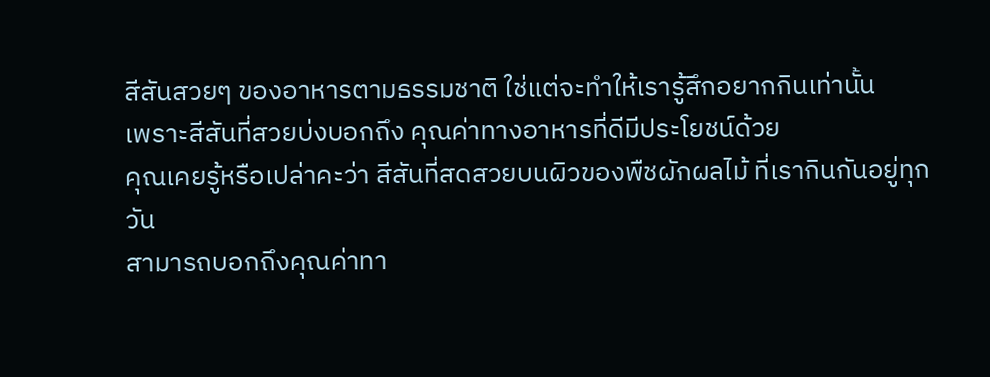สีสันสวยๆ ของอาหารตามธรรมชาติ ใช่แต่จะทำให้เรารู้สึกอยากกินเท่านั้น
เพราะสีสันที่สวยบ่งบอกถึง คุณค่าทางอาหารที่ดีมีประโยชน์ด้วย
คุณเคยรู้หรือเปล่าคะว่า สีสันที่สดสวยบนผิวของพืชผักผลไม้ ที่เรากินกันอยู่ทุกวัน
สามารถบอกถึงคุณค่าทา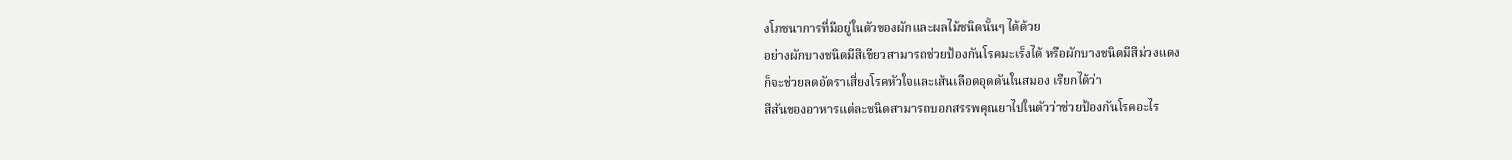งโภชนาการที่มีอยู่ในตัวของผักและผลไม้ชนิดนั้นๆ ได้ด้วย
อย่างผักบางชนิดมีสีเขียวสามารถช่วยป้องกันโรคมะเร็งได้ หรือผักบางชนิดมีสีม่วงแดง
ก็จะช่วยลดอัตราเสี่ยงโรคหัวใจและเส้นเลือดอุดตันในสมอง เรียกได้ว่า
สีสันของอาหารแต่ละชนิดสามารถบอกสรรพคุณยาไปในตัวว่าช่วยป้องกันโรคอะไร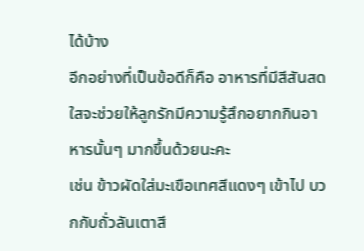ได้บ้าง
อีกอย่างที่เป็นข้อดีก็คือ อาหารที่มีสีสันสดใสจะช่วยให้ลูกรักมีความรู้สึกอยากกินอาหารนั้นๆ มากขึ้นด้วยนะคะ
เช่น ข้าวผัดใส่มะเขือเทศสีแดงๆ เข้าไป บวกกับถั่วลันเตาสี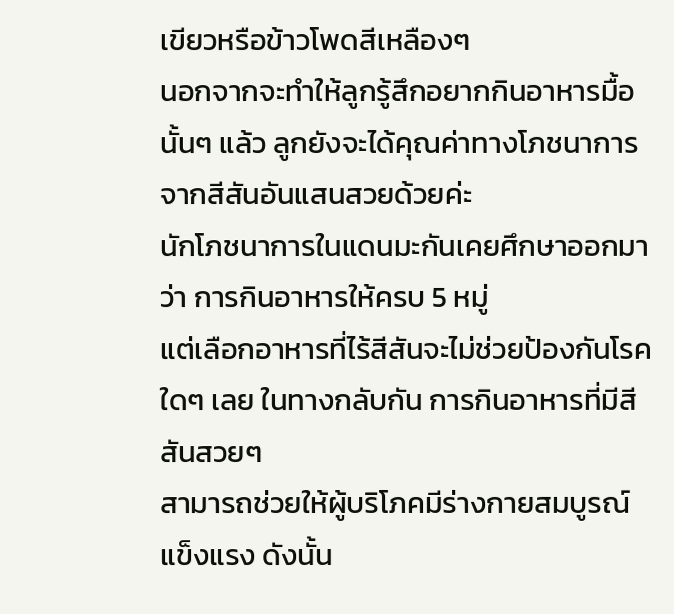เขียวหรือข้าวโพดสีเหลืองๆ
นอกจากจะทำให้ลูกรู้สึกอยากกินอาหารมื้อนั้นๆ แล้ว ลูกยังจะได้คุณค่าทางโภชนาการจากสีสันอันแสนสวยด้วยค่ะ
นักโภชนาการในแดนมะกันเคยศึกษาออกมาว่า การกินอาหารให้ครบ 5 หมู่
แต่เลือกอาหารที่ไร้สีสันจะไม่ช่วยป้องกันโรคใดๆ เลย ในทางกลับกัน การกินอาหารที่มีสีสันสวยๆ
สามารถช่วยให้ผู้บริโภคมีร่างกายสมบูรณ์แข็งแรง ดังนั้น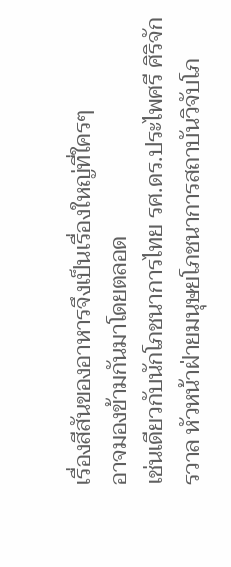เรื่องสีสันของอาหารจึงเป็นเรื่องใหญ่ที่ใครๆ
อาจมองข้ามกันมาโดยตลอด
เช่นเดียวกับนักโภชนาการไทย รศ.ดร.ประไพศรี ศิริจักรวาล หัวหน้าฝ่ายมนุษยโภชนาการสถาบันวิจับโภ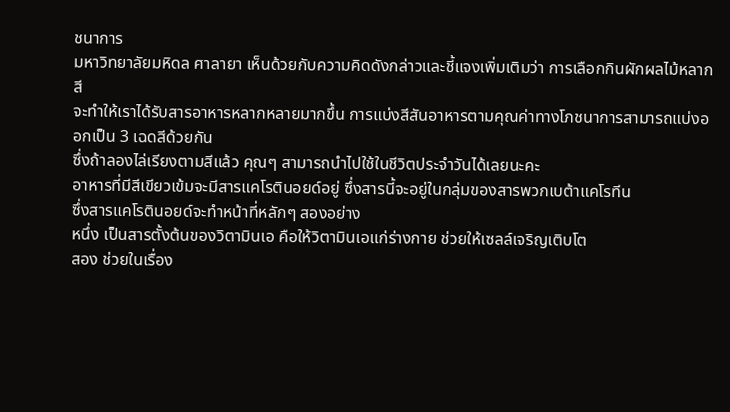ชนาการ
มหาวิทยาลัยมหิดล ศาลายา เห็นด้วยกับความคิดดังกล่าวและชี้แจงเพิ่มเติมว่า การเลือกกินผักผลไม้หลากสี
จะทำให้เราได้รับสารอาหารหลากหลายมากขึ้น การแบ่งสีสันอาหารตามคุณค่าทางโภชนาการสามารถแบ่งออกเป็น 3 เฉดสีด้วยกัน
ซึ่งถ้าลองไล่เรียงตามสีแล้ว คุณๆ สามารถนำไปใช้ในชีวิตประจำวันได้เลยนะคะ
อาหารที่มีสีเขียวเข้มจะมีสารแคโรตินอยด์อยู่ ซึ่งสารนี้จะอยู่ในกลุ่มของสารพวกเบต้าแคโรทีน
ซึ่งสารแคโรตินอยด์จะทำหน้าที่หลักๆ สองอย่าง
หนึ่ง เป็นสารตั้งต้นของวิตามินเอ คือให้วิตามินเอแก่ร่างกาย ช่วยให้เซลล์เจริญเติบโต
สอง ช่วยในเรื่อง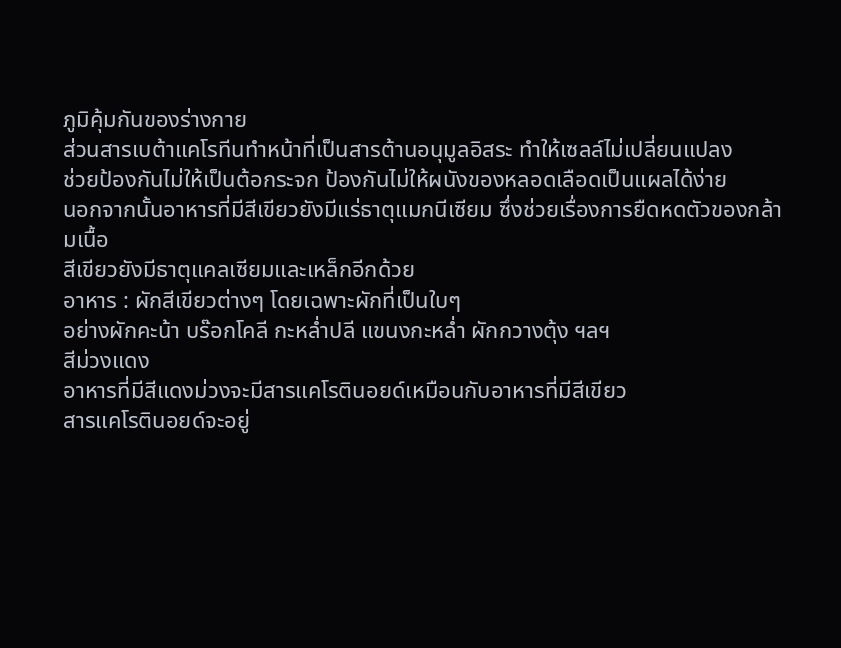ภูมิคุ้มกันของร่างกาย
ส่วนสารเบต้าแคโรทีนทำหน้าที่เป็นสารต้านอนุมูลอิสระ ทำให้เซลล์ไม่เปลี่ยนแปลง
ช่วยป้องกันไม่ให้เป็นต้อกระจก ป้องกันไม่ให้ผนังของหลอดเลือดเป็นแผลได้ง่าย
นอกจากนั้นอาหารที่มีสีเขียวยังมีแร่ธาตุแมกนีเซียม ซึ่งช่วยเรื่องการยืดหดตัวของกล้ามเนื้อ
สีเขียวยังมีธาตุแคลเซียมและเหล็กอีกด้วย
อาหาร : ผักสีเขียวต่างๆ โดยเฉพาะผักที่เป็นใบๆ
อย่างผักคะน้า บร๊อกโคลี กะหล่ำปลี แขนงกะหล่ำ ผักกวางตุ้ง ฯลฯ
สีม่วงแดง
อาหารที่มีสีแดงม่วงจะมีสารแคโรตินอยด์เหมือนกับอาหารที่มีสีเขียว
สารแคโรตินอยด์จะอยู่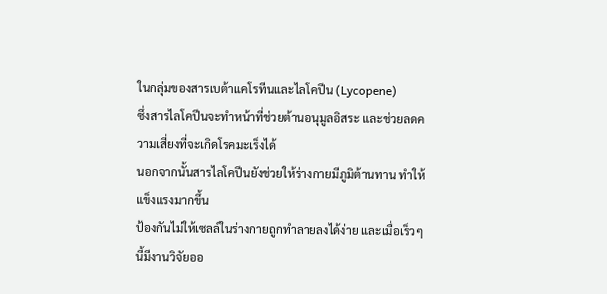ในกลุ่มของสารเบต้าแคโรทีนและไลโคปีน (Lycopene)
ซึ่งสารไลโคปีนจะทำหน้าที่ช่วยต้านอนุมูลอิสระ และช่วยลดความเสี่ยงที่จะเกิดโรคมะเร็งได้
นอกจากนั้นสารไลโคปีนยังช่วยให้ร่างกายมีภูมิต้านทาน ทำให้แข็งแรงมากขึ้น
ป้องกันไม่ให้เซลล์ในร่างกายถูกทำลายลงได้ง่าย และเมื่อเร็วๆ นี้มีงานวิจัยออ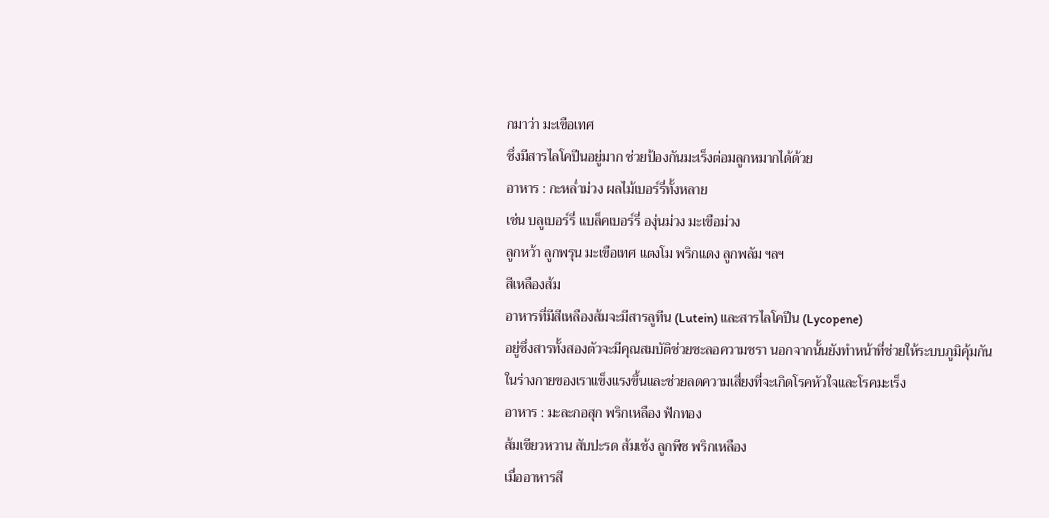กมาว่า มะเขือเทศ
ซึ่งมีสารไลโคปีนอยู่มาก ช่วยป้องกันมะเร็งต่อมลูกหมากได้ด้วย
อาหาร : กะหล่ำม่วง ผลไม้เบอร์รี่ทั้งหลาย
เช่น บลูเบอร์รี่ แบล็คเบอร์รี่ องุ่นม่วง มะเขือม่วง
ลูกหว้า ลูกพรุน มะเขือเทศ แตงโม พริกแดง ลูกพลัม ฯลฯ
สีเหลืองส้ม
อาหารที่มีสีเหลืองส้มจะมีสารลูทีน (Lutein) และสารไลโคปีน (Lycopene)
อยู่ซึ่งสารทั้งสองตัวจะมีคุณสมบัติช่วยชะลอความชรา นอกจากนั้นยังทำหน้าที่ช่วยให้ระบบภูมิคุ้มกัน
ในร่างกายของเราแข็งแรงขึ้นและช่วยลดความเสี่ยงที่จะเกิดโรคหัวใจและโรคมะเร็ง
อาหาร : มะละกอสุก พริกเหลือง ฟักทอง
ส้มเขียวหวาน สับปะรด ส้มเช้ง ลูกพีช พริกเหลือง
เมื่ออาหารสี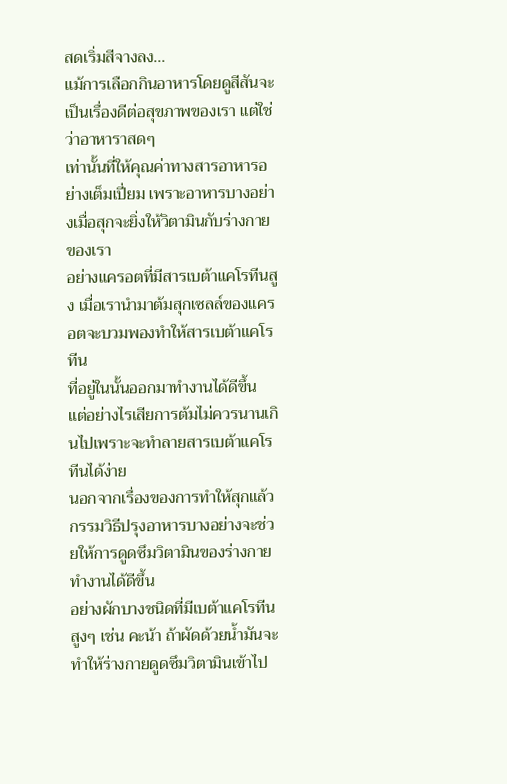สดเริ่มสีจางลง...
แม้การเลือกกินอาหารโดยดูสีสันจะเป็นเรื่องดีต่อสุขภาพของเรา แต่ใช่ว่าอาหาราสดๆ
เท่านั้นที่ให้คุณค่าทางสารอาหารอย่างเต็มเปี่ยม เพราะอาหารบางอย่างเมื่อสุกจะยิ่งให้วิตามินกับร่างกายของเรา
อย่างแครอตที่มีสารเบต้าแคโรทีนสูง เมื่อเรานำมาต้มสุกเซลล์ของแครอตจะบวมพองทำให้สารเบต้าแคโรทีน
ที่อยู่ในนั้นออกมาทำงานได้ดีขึ้น แต่อย่างไรเสียการต้มไม่ควรนานเกินไปเพราะจะทำลายสารเบต้าแคโรทีนได้ง่าย
นอกจากเรื่องของการทำให้สุกแล้ว กรรมวิธีปรุงอาหารบางอย่างจะช่วยให้การดูดซึมวิตามินของร่างกายทำงานได้ดีขึ้น
อย่างผักบางชนิดที่มีเบต้าแคโรทีนสูงๆ เช่น คะน้า ถ้าผัดด้วยน้ำมันจะทำให้ร่างกายดูดซึมวิตามินเข้าไป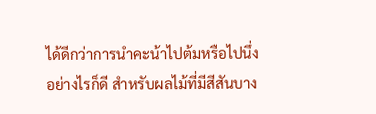ได้ดีกว่าการนำคะน้าไปต้มหรือไปนึ่ง
อย่างไรก็ดี สำหรับผลไม้ที่มีสีสันบาง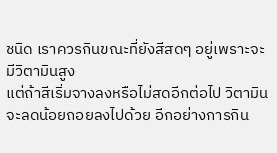ชนิด เราควรกินขณะที่ยังสีสดๆ อยู่เพราะจะมีวิตามินสูง
แต่ถ้าสีเริ่มจางลงหรือไม่สดอีกต่อไป วิตามินจะลดน้อยถอยลงไปด้วย อีกอย่างการกิน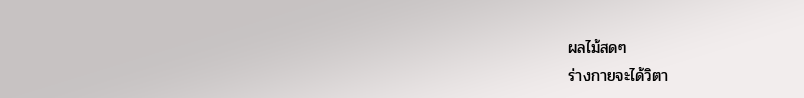ผลไม้สดๆ
ร่างกายจะได้วิตา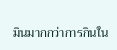มินมากกว่าการกินใน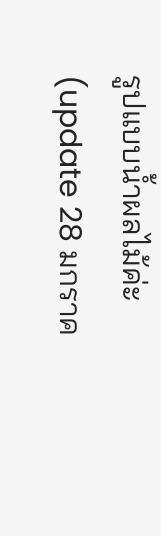รูปแบบน้ำผลไม้ค่ะ
(update 28 มกราค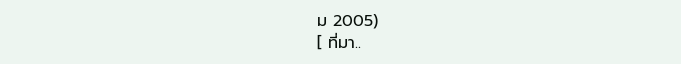ม 2005)
[ ที่มา..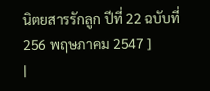นิตยสารรักลูก ปีที่ 22 ฉบับที่ 256 พฤษภาคม 2547 ]
|